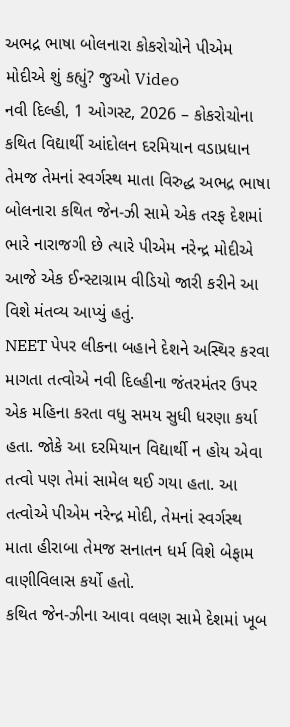અભદ્ર ભાષા બોલનારા કોકરોચોને પીએમ મોદીએ શું કહ્યું? જુઓ Video
નવી દિલ્હી, 1 ઓગસ્ટ, 2026 – કોકરોચોના કથિત વિદ્યાર્થી આંદોલન દરમિયાન વડાપ્રધાન તેમજ તેમનાં સ્વર્ગસ્થ માતા વિરુદ્ધ અભદ્ર ભાષા બોલનારા કથિત જેન-ઝી સામે એક તરફ દેશમાં ભારે નારાજગી છે ત્યારે પીએમ નરેન્દ્ર મોદીએ આજે એક ઈન્સ્ટાગ્રામ વીડિયો જારી કરીને આ વિશે મંતવ્ય આપ્યું હતું.
NEET પેપર લીકના બહાને દેશને અસ્થિર કરવા માગતા તત્વોએ નવી દિલ્હીના જંતરમંતર ઉપર એક મહિના કરતા વધુ સમય સુધી ધરણા કર્યા હતા. જોકે આ દરમિયાન વિદ્યાર્થી ન હોય એવા તત્વો પણ તેમાં સામેલ થઈ ગયા હતા. આ તત્વોએ પીએમ નરેન્દ્ર મોદી, તેમનાં સ્વર્ગસ્થ માતા હીરાબા તેમજ સનાતન ધર્મ વિશે બેફામ વાણીવિલાસ કર્યો હતો.
કથિત જેન-ઝીના આવા વલણ સામે દેશમાં ખૂબ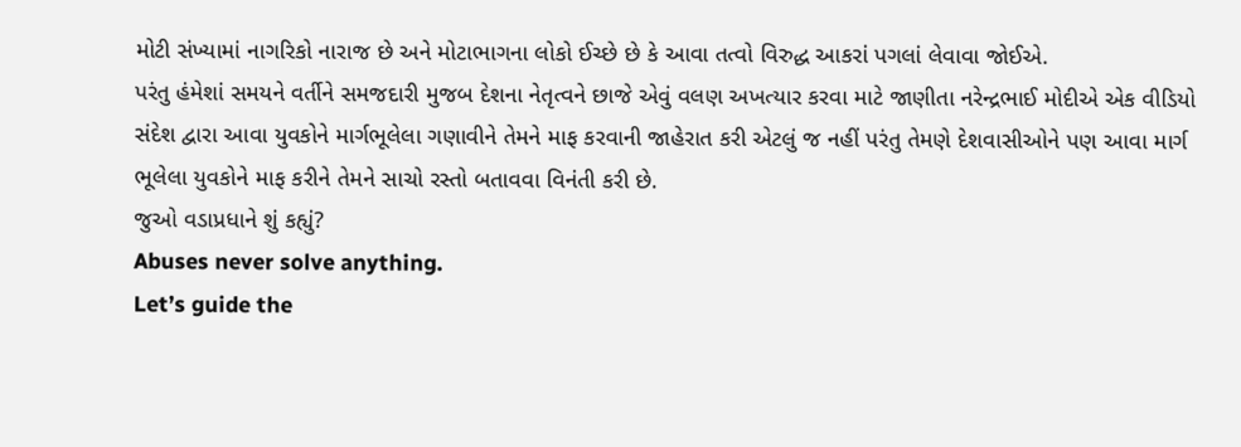મોટી સંખ્યામાં નાગરિકો નારાજ છે અને મોટાભાગના લોકો ઈચ્છે છે કે આવા તત્વો વિરુદ્ધ આકરાં પગલાં લેવાવા જોઈએ.
પરંતુ હંમેશાં સમયને વર્તીને સમજદારી મુજબ દેશના નેતૃત્વને છાજે એવું વલણ અખત્યાર કરવા માટે જાણીતા નરેન્દ્રભાઈ મોદીએ એક વીડિયો સંદેશ દ્વારા આવા યુવકોને માર્ગભૂલેલા ગણાવીને તેમને માફ કરવાની જાહેરાત કરી એટલું જ નહીં પરંતુ તેમણે દેશવાસીઓને પણ આવા માર્ગ ભૂલેલા યુવકોને માફ કરીને તેમને સાચો રસ્તો બતાવવા વિનંતી કરી છે.
જુઓ વડાપ્રધાને શું કહ્યું?
Abuses never solve anything.
Let’s guide the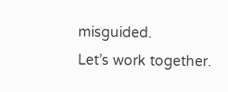misguided.
Let’s work together.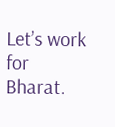Let’s work for Bharat.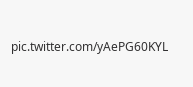pic.twitter.com/yAePG60KYL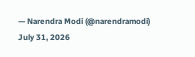— Narendra Modi (@narendramodi) July 31, 2026